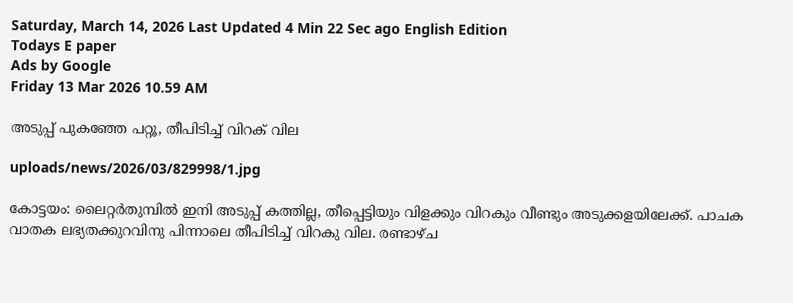Saturday, March 14, 2026 Last Updated 4 Min 22 Sec ago English Edition
Todays E paper
Ads by Google
Friday 13 Mar 2026 10.59 AM

അടുപ്പ്‌ പുകഞ്ഞേ പറ്റൂ, തീപിടിച്ച്‌ വിറക്‌ വില

uploads/news/2026/03/829998/1.jpg

കോട്ടയം: ലൈറ്റര്‍തുമ്പില്‍ ഇനി അടുപ്പ്‌ കത്തില്ല, തീപ്പെട്ടിയും വിളക്കും വിറകും വീണ്ടും അടുക്കളയിലേക്ക്‌. പാചക വാതക ലഭ്യതക്കുറവിനു പിന്നാലെ തീപിടിച്ച്‌ വിറകു വില. രണ്ടാഴ്‌ച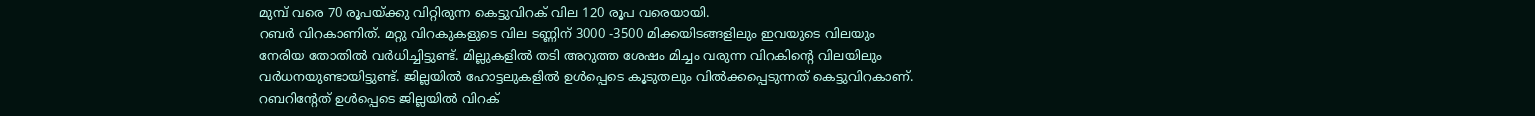മുമ്പ്‌ വരെ 70 രൂപയ്‌ക്കു വിറ്റിരുന്ന കെട്ടുവിറക്‌ വില 120 രൂപ വരെയായി.
റബര്‍ വിറകാണിത്‌. മറ്റു വിറകുകളുടെ വില ടണ്ണിന്‌ 3000 -3500 മിക്കയിടങ്ങളിലും ഇവയുടെ വിലയും നേരിയ തോതില്‍ വര്‍ധിച്ചിട്ടുണ്ട്‌. മില്ലുകളില്‍ തടി അറുത്ത ശേഷം മിച്ചം വരുന്ന വിറകിന്റെ വിലയിലും വര്‍ധനയുണ്ടായിട്ടുണ്ട്‌. ജില്ലയില്‍ ഹോട്ടലുകളില്‍ ഉള്‍പ്പെടെ കൂടുതലും വില്‍ക്കപ്പെടുന്നത്‌ കെട്ടുവിറകാണ്‌.
റബറിന്റേത്‌ ഉള്‍പ്പെടെ ജില്ലയില്‍ വിറക്‌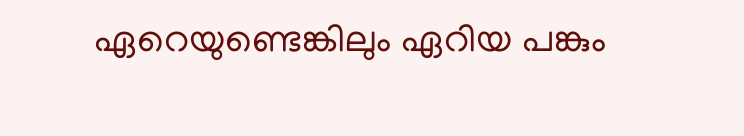ഏറെയുണ്ടെങ്കിലും ഏറിയ പങ്കും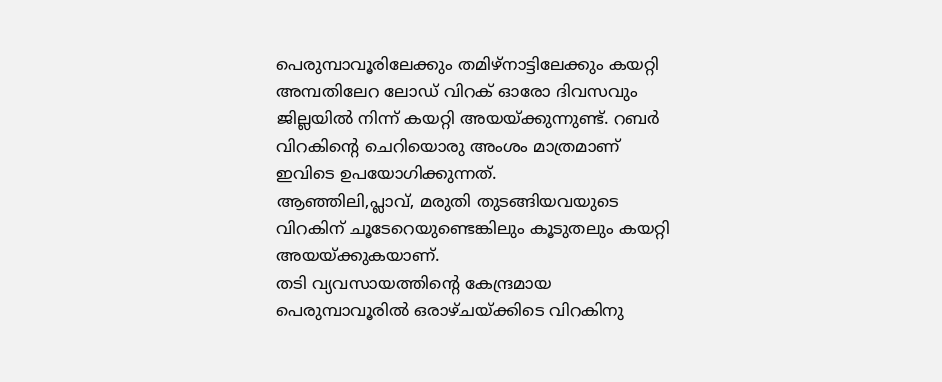പെരുമ്പാവൂരിലേക്കും തമിഴ്‌നാട്ടിലേക്കും കയറ്റി അമ്പതിലേറ ലോഡ്‌ വിറക്‌ ഓരോ ദിവസവും ജില്ലയില്‍ നിന്ന്‌ കയറ്റി അയയ്‌ക്കുന്നുണ്ട്‌. റബര്‍ വിറകിന്റെ ചെറിയൊരു അംശം മാത്രമാണ്‌ ഇവിടെ ഉപയോഗിക്കുന്നത്‌.
ആഞ്ഞിലി,പ്ലാവ്‌, മരുതി തുടങ്ങിയവയുടെ വിറകിന്‌ ചൂടേറെയുണ്ടെങ്കിലും കൂടുതലും കയറ്റി അയയ്‌ക്കുകയാണ്‌.
തടി വ്യവസായത്തിന്റെ കേന്ദ്രമായ പെരുമ്പാവൂരില്‍ ഒരാഴ്‌ചയ്‌ക്കിടെ വിറകിനു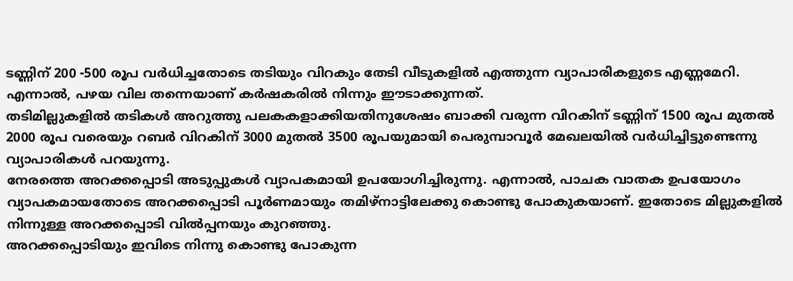ടണ്ണിന്‌ 200 -500 രൂപ വര്‍ധിച്ചതോടെ തടിയും വിറകും തേടി വീടുകളില്‍ എത്തുന്ന വ്യാപാരികളുടെ എണ്ണമേറി. എന്നാല്‍, പഴയ വില തന്നെയാണ്‌ കര്‍ഷകരില്‍ നിന്നും ഈടാക്കുന്നത്‌.
തടിമില്ലുകളില്‍ തടികള്‍ അറുത്തു പലകകളാക്കിയതിനുശേഷം ബാക്കി വരുന്ന വിറകിന്‌ ടണ്ണിന്‌ 1500 രൂപ മുതല്‍ 2000 രൂപ വരെയും റബര്‍ വിറകിന്‌ 3000 മുതല്‍ 3500 രൂപയുമായി പെരുമ്പാവൂര്‍ മേഖലയില്‍ വര്‍ധിച്ചിട്ടുണ്ടെന്നു വ്യാപാരികള്‍ പറയുന്നു.
നേരത്തെ അറക്കപ്പൊടി അടുപ്പുകള്‍ വ്യാപകമായി ഉപയോഗിച്ചിരുന്നു. എന്നാല്‍, പാചക വാതക ഉപയോഗം വ്യാപകമായതോടെ അറക്കപ്പൊടി പൂര്‍ണമായും തമിഴ്‌നാട്ടിലേക്കു കൊണ്ടു പോകുകയാണ്‌. ഇതോടെ മില്ലുകളില്‍ നിന്നുള്ള അറക്കപ്പൊടി വില്‍പ്പനയും കുറഞ്ഞു.
അറക്കപ്പൊടിയും ഇവിടെ നിന്നു കൊണ്ടു പോകുന്ന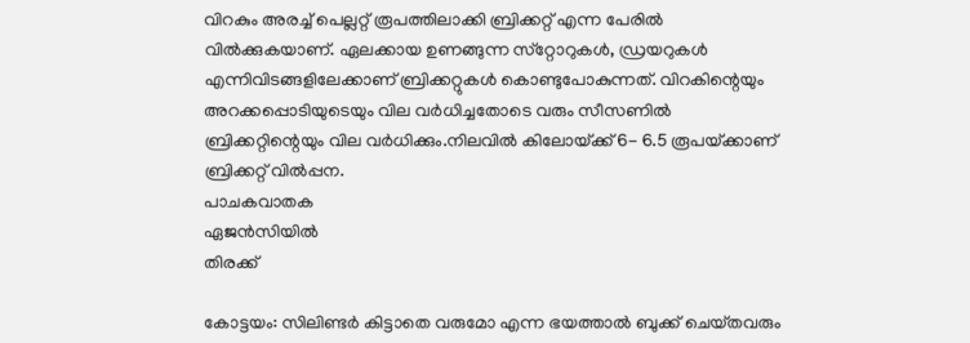വിറകും അരച്ച്‌ പെല്ലറ്റ്‌ രൂപത്തിലാക്കി ബ്രിക്കറ്റ്‌ എന്ന പേരില്‍ വില്‍ക്കുകയാണ്‌. ഏലക്കായ ഉണങ്ങുന്ന സ്‌റ്റോറുകള്‍, ഡ്രയറുകള്‍ എന്നിവിടങ്ങളിലേക്കാണ്‌ ബ്രിക്കറ്റുകള്‍ കൊണ്ടുപോകുന്നത്‌. വിറകിന്റെയും അറക്കപ്പൊടിയുടെയും വില വര്‍ധിച്ചതോടെ വരും സീസണില്‍ ബ്രിക്കറ്റിന്റെയും വില വര്‍ധിക്കും.നിലവില്‍ കിലോയ്‌ക്ക് 6- 6.5 രൂപയ്‌ക്കാണ്‌ ബ്രിക്കറ്റ്‌ വില്‍പ്പന.
പാചകവാതക
ഏജന്‍സിയില്‍
തിരക്ക്‌

കോട്ടയം: സിലിണ്ടര്‍ കിട്ടാതെ വരുമോ എന്ന ഭയത്താല്‍ ബുക്ക്‌ ചെയ്‌തവരും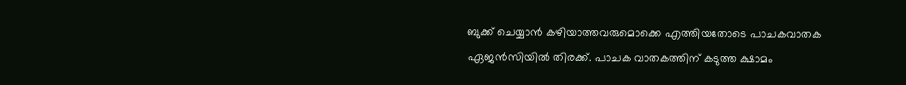ബുക്ക്‌ ചെയ്യാന്‍ കഴിയാത്തവരുമൊക്കെ എത്തിയതോടെ പാചകവാതക ഏജന്‍സിയില്‍ തിരക്ക്‌. പാചക വാതകത്തിന്‌ കടുത്ത ക്ഷാമം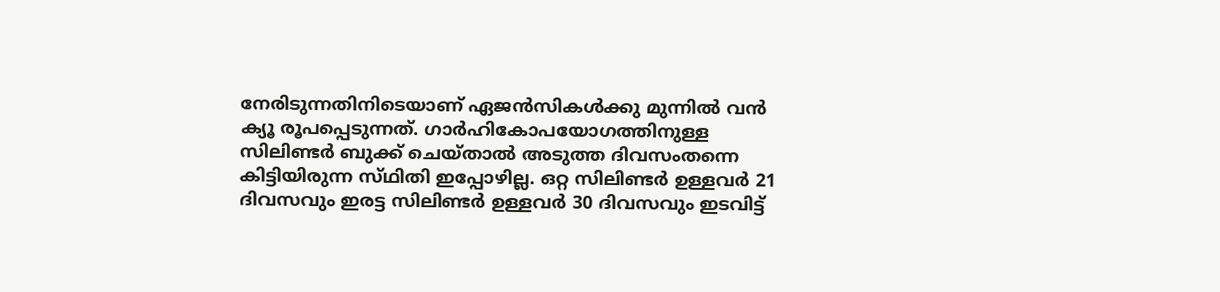നേരിടുന്നതിനിടെയാണ്‌ ഏജന്‍സികള്‍ക്കു മുന്നില്‍ വന്‍ ക്യൂ രൂപപ്പെടുന്നത്‌. ഗാര്‍ഹികോപയോഗത്തിനുള്ള സിലിണ്ടര്‍ ബുക്ക്‌ ചെയ്‌താല്‍ അടുത്ത ദിവസംതന്നെ കിട്ടിയിരുന്ന സ്‌ഥിതി ഇപ്പോഴില്ല. ഒറ്റ സിലിണ്ടര്‍ ഉള്ളവര്‍ 21 ദിവസവും ഇരട്ട സിലിണ്ടര്‍ ഉള്ളവര്‍ 30 ദിവസവും ഇടവിട്ട്‌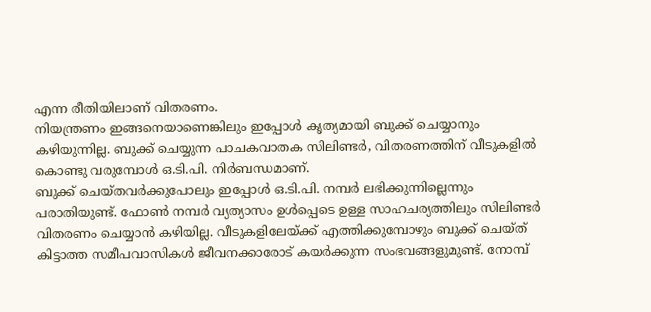എന്ന രീതിയിലാണ്‌ വിതരണം.
നിയന്ത്രണം ഇങ്ങനെയാണെങ്കിലും ഇപ്പോള്‍ കൃത്യമായി ബുക്ക്‌ ചെയ്യാനും കഴിയുന്നില്ല. ബുക്ക്‌ ചെയ്യുന്ന പാചകവാതക സിലിണ്ടര്‍, വിതരണത്തിന്‌ വീടുകളില്‍ കൊണ്ടു വരുമ്പോള്‍ ഒ.ടി.പി. നിര്‍ബന്ധമാണ്‌.
ബുക്ക്‌ ചെയ്‌തവര്‍ക്കുപോലും ഇപ്പോള്‍ ഒ.ടി.പി. നമ്പര്‍ ലഭിക്കുന്നില്ലെന്നും പരാതിയുണ്ട്‌. ഫോണ്‍ നമ്പര്‍ വ്യത്യാസം ഉള്‍പ്പെടെ ഉള്ള സാഹചര്യത്തിലും സിലിണ്ടര്‍ വിതരണം ചെയ്യാന്‍ കഴിയില്ല. വീടുകളിലേയ്‌ക്ക് എത്തിക്കുമ്പോഴും ബുക്ക്‌ ചെയ്‌ത് കിട്ടാത്ത സമീപവാസികള്‍ ജീവനക്കാരോട്‌ കയര്‍ക്കുന്ന സംഭവങ്ങളുമുണ്ട്‌. നോമ്പ്‌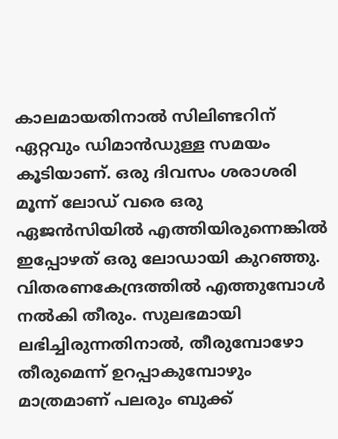കാലമായതിനാല്‍ സിലിണ്ടറിന്‌ ഏറ്റവും ഡിമാന്‍ഡുള്ള സമയം കൂടിയാണ്‌. ഒരു ദിവസം ശരാശരി മൂന്ന്‌ ലോഡ്‌ വരെ ഒരു ഏജന്‍സിയില്‍ എത്തിയിരുന്നെങ്കില്‍ ഇപ്പോഴത്‌ ഒരു ലോഡായി കുറഞ്ഞു.
വിതരണകേന്ദ്രത്തില്‍ എത്തുമ്പോള്‍ നല്‍കി തീരും. സുലഭമായി ലഭിച്ചിരുന്നതിനാല്‍, തീരുമ്പോഴോ തീരുമെന്ന്‌ ഉറപ്പാകുമ്പോഴും മാത്രമാണ്‌ പലരും ബുക്ക്‌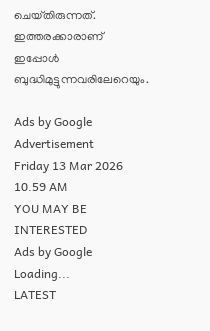ചെയ്‌തിരുന്നത്‌. ഇത്തരക്കാരാണ്‌ ഇപ്പോള്‍ ബുദ്ധിമുട്ടുന്നവരിലേറെയും.

Ads by Google
Advertisement
Friday 13 Mar 2026 10.59 AM
YOU MAY BE INTERESTED
Ads by Google
Loading...
LATEST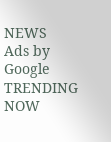NEWS
Ads by Google
TRENDING NOW